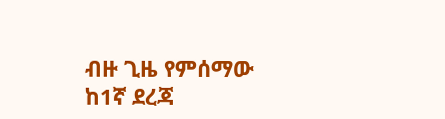ብዙ ጊዜ የምሰማው ከ1ኛ ደረጃ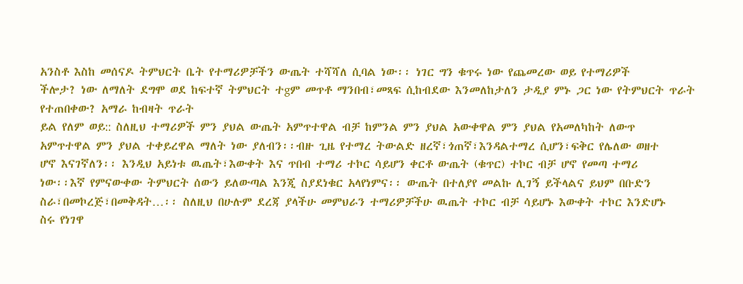አንስቶ እስከ መሰናዶ ትምህርት ቤት የተማሪዎቻችን ውጤት ተሻሻለ ሲባል ነው፡፡ ነገር ግን ቁጥሩ ነው የጨመረው ወይ የተማሪዎች
ችሎታ? ነው ለማለት ደግሞ ወደ ከፍተኛ ትምህርት ተgም መጥቶ ማንበብ፣መጻፍ ሲከብደው እንመለከታለን ታዲያ ምኑ ጋር ነው የትምህርት ጥራት የተጠበቀው? አማራ ከብዛት ጥራት
ይል የለም ወይ:: ስለዚህ ተማሪዎች ምን ያህል ውጤት አምጥተዋል ብቻ ከምንል ምን ያህል አውቀዋል ምን ያህል የአመለካከት ለውጥ
አምጥተዋል ምን ያህል ተቀይረዋል ማለት ነው ያለብን፡፡ብዙ ጊዜ የተማረ ትውልድ ዘረኛ፣ጎጠኛ፣እንዳልተማረ ሲሆን፣ፍቅር የሌለው ወዘተ
ሆኖ እናገኛለን፡፡ እንዲህ አይነቱ ዉጤት፣እውቀት እና ጥበብ ተማሪ ተኮር ሳይሆን ቀርቶ ውጤት (ቁጥር) ተኮር ብቻ ሆኖ የመጣ ተማሪ
ነው፡፡እኛ የምናውቀው ትምህርት ሰውን ይለውጣል እንጂ ስያደነቁር አላየነምና፡፡ ውጤት በተለያየ መልኩ ሊገኝ ይችላልና ይህም በቡድን
ስራ፣በመኮረጅ፣በመቅዳት…፡፡ ስለዚህ በሁሉም ደረጃ ያላችሁ መምህራን ተማሪዎቻችሁ ዉጤት ተኮር ብቻ ሳይሆኑ እውቀት ተኮር እንድሆኑ
ስሩ የነገዋ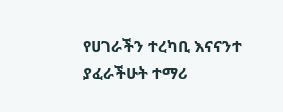የሀገራችን ተረካቢ እናናንተ ያፈራችሁት ተማሪ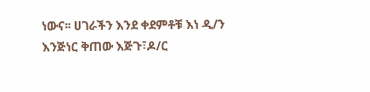ነውና፡፡ ሀገራችን እንደ ቀደምቶቹ እነ ዲ/ን እንጅነር ቅጠው እጅጉ፣ዶ/ር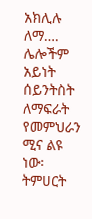አክሊሉ ለማ…. ሌሎችም አይነት ሰይንትስት ለማፍራት የመምህራን ሚና ልዩ ነው፡
ትምሀርት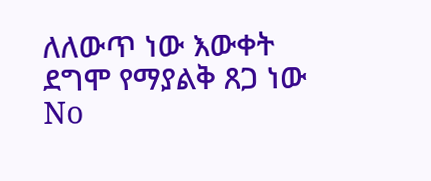ለለውጥ ነው እውቀት
ደግሞ የማያልቅ ጸጋ ነው
No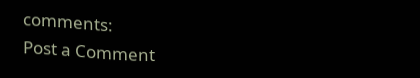comments:
Post a Comment